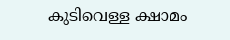കുടിവെള്ള ക്ഷാമം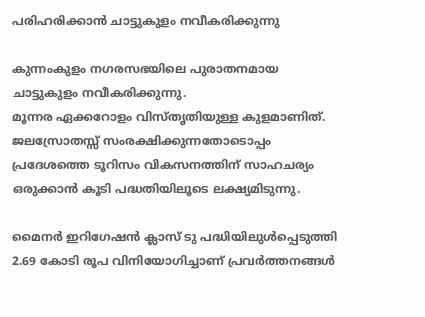പരിഹരിക്കാൻ ചാട്ടുകുളം നവീകരിക്കുന്നു

കുന്നംകുളം നഗരസഭയിലെ പുരാതനമായ ചാട്ടുകുളം നവീകരിക്കുന്നു.
മൂന്നര ഏക്കറോളം വിസ്തൃതിയുള്ള കുളമാണിത്. ജലസ്രോതസ്സ് സംരക്ഷിക്കുന്നതോടൊപ്പം പ്രദേശത്തെ ടൂറിസം വികസനത്തിന് സാഹചര്യം ഒരുക്കാൻ കൂടി പദ്ധതിയിലൂടെ ലക്ഷ്യമിടുന്നു.

മൈനര്‍ ഇറിഗേഷന്‍ ക്ലാസ് ടു പദ്ധിയിലുള്‍പ്പെടുത്തി 2.69 കോടി രൂപ വിനിയോഗിച്ചാണ് പ്രവര്‍ത്തനങ്ങള്‍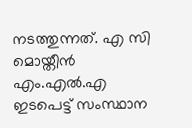നടത്തുന്നത്. എ സി മൊയ്തീന്‍ എം.എല്‍.എ ഇടപെട്ട് സംസ്ഥാന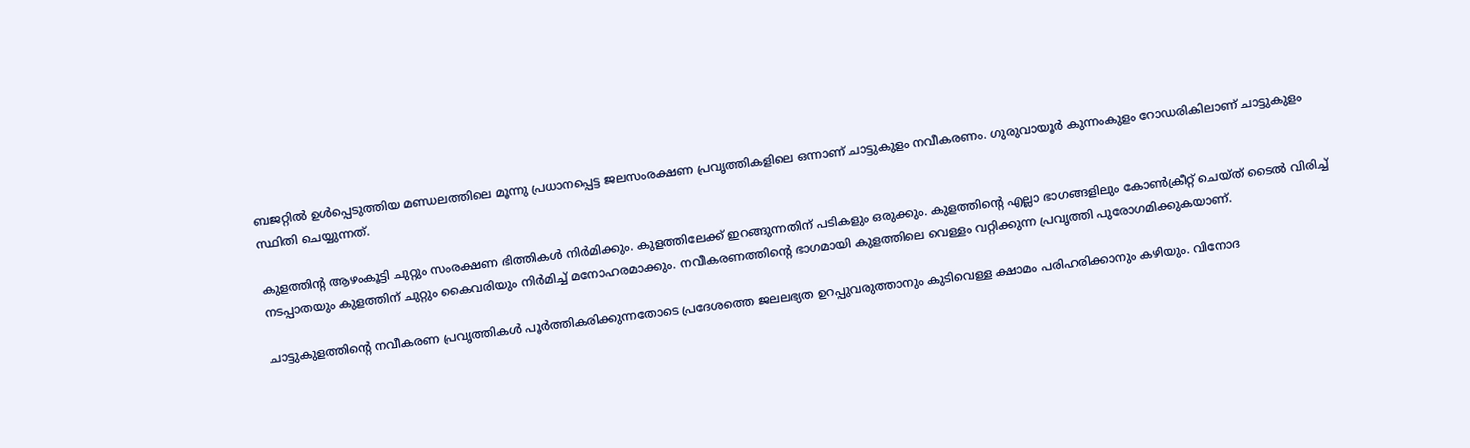ബജറ്റില്‍ ഉള്‍പ്പെടുത്തിയ മണ്ഡലത്തിലെ മൂന്നു പ്രധാനപ്പെട്ട ജലസംരക്ഷണ പ്രവൃത്തികളിലെ ഒന്നാണ് ചാട്ടുകുളം നവീകരണം. ഗുരുവായൂര്‍ കുന്നംകുളം റോഡരികിലാണ് ചാട്ടുകുളം സ്ഥിതി ചെയ്യുന്നത്.

കുളത്തിന്റ ആഴംകൂട്ടി ചുറ്റും സംരക്ഷണ ഭിത്തികള്‍ നിര്‍മിക്കും. കുളത്തിലേക്ക് ഇറങ്ങുന്നതിന് പടികളും ഒരുക്കും. കുളത്തിന്റെ എല്ലാ ഭാഗങ്ങളിലും കോണ്‍ക്രീറ്റ് ചെയ്ത് ടൈല്‍ വിരിച്ച് നടപ്പാതയും കുളത്തിന് ചുറ്റും കൈവരിയും നിര്‍മിച്ച് മനോഹരമാക്കും. നവീകരണത്തിന്റെ ഭാഗമായി കുളത്തിലെ വെള്ളം വറ്റിക്കുന്ന പ്രവൃത്തി പുരോഗമിക്കുകയാണ്.

ചാട്ടുകുളത്തിന്റെ നവീകരണ പ്രവൃത്തികള്‍ പൂര്‍ത്തികരിക്കുന്നതോടെ പ്രദേശത്തെ ജലലഭ്യത ഉറപ്പുവരുത്താനും കുടിവെള്ള ക്ഷാമം പരിഹരിക്കാനും കഴിയും. വിനോദ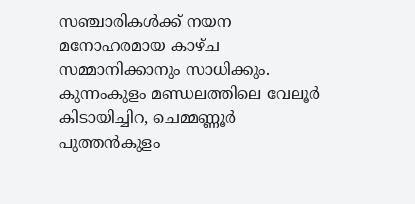സഞ്ചാരികള്‍ക്ക് നയന മനോഹരമായ കാഴ്ച സമ്മാനിക്കാനും സാധിക്കും. കുന്നംകുളം മണ്ഡലത്തിലെ വേലൂര്‍ കിടായിച്ചിറ, ചെമ്മണ്ണൂര്‍ പുത്തന്‍കുളം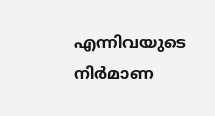എന്നിവയുടെ നിര്‍മാണ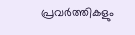പ്രവര്‍ത്തികളും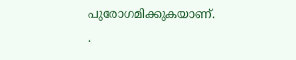പുരോഗമിക്കുകയാണ്.
.